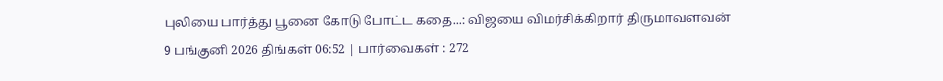புலியை பார்த்து பூனை கோடு போட்ட கதை...: விஜயை விமர்சிக்கிறார் திருமாவளவன்
9 பங்குனி 2026 திங்கள் 06:52 | பார்வைகள் : 272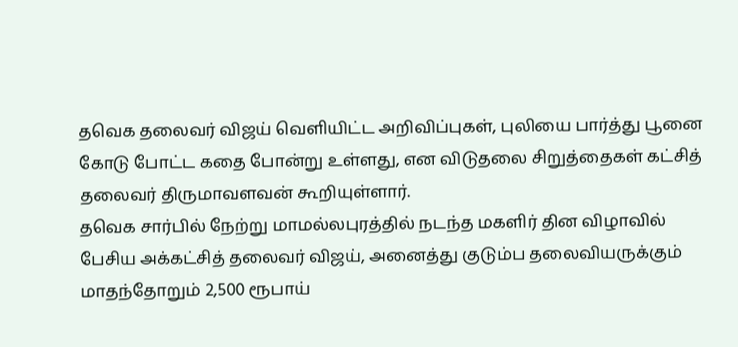தவெக தலைவர் விஜய் வெளியிட்ட அறிவிப்புகள், புலியை பார்த்து பூனை கோடு போட்ட கதை போன்று உள்ளது, என விடுதலை சிறுத்தைகள் கட்சித் தலைவர் திருமாவளவன் கூறியுள்ளார்.
தவெக சார்பில் நேற்று மாமல்லபுரத்தில் நடந்த மகளிர் தின விழாவில் பேசிய அக்கட்சித் தலைவர் விஜய், அனைத்து குடும்ப தலைவியருக்கும் மாதந்தோறும் 2,500 ரூபாய்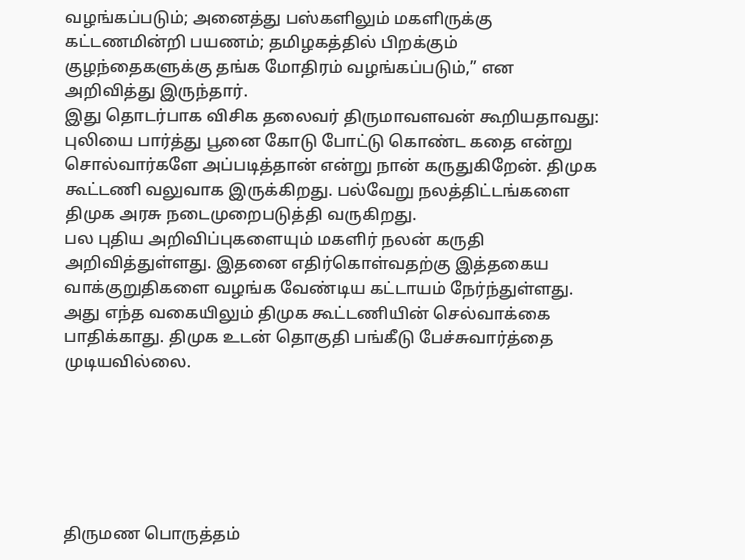வழங்கப்படும்; அனைத்து பஸ்களிலும் மகளிருக்கு கட்டணமின்றி பயணம்; தமிழகத்தில் பிறக்கும் குழந்தைகளுக்கு தங்க மோதிரம் வழங்கப்படும்,” என அறிவித்து இருந்தார்.
இது தொடர்பாக விசிக தலைவர் திருமாவளவன் கூறியதாவது:
புலியை பார்த்து பூனை கோடு போட்டு கொண்ட கதை என்று சொல்வார்களே அப்படித்தான் என்று நான் கருதுகிறேன். திமுக கூட்டணி வலுவாக இருக்கிறது. பல்வேறு நலத்திட்டங்களை திமுக அரசு நடைமுறைபடுத்தி வருகிறது.
பல புதிய அறிவிப்புகளையும் மகளிர் நலன் கருதி அறிவித்துள்ளது. இதனை எதிர்கொள்வதற்கு இத்தகைய வாக்குறுதிகளை வழங்க வேண்டிய கட்டாயம் நேர்ந்துள்ளது. அது எந்த வகையிலும் திமுக கூட்டணியின் செல்வாக்கை பாதிக்காது. திமுக உடன் தொகுதி பங்கீடு பேச்சுவார்த்தை முடியவில்லை.






திருமண பொருத்தம்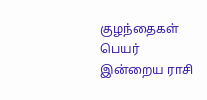குழந்தைகள் பெயர்
இன்றைய ராசி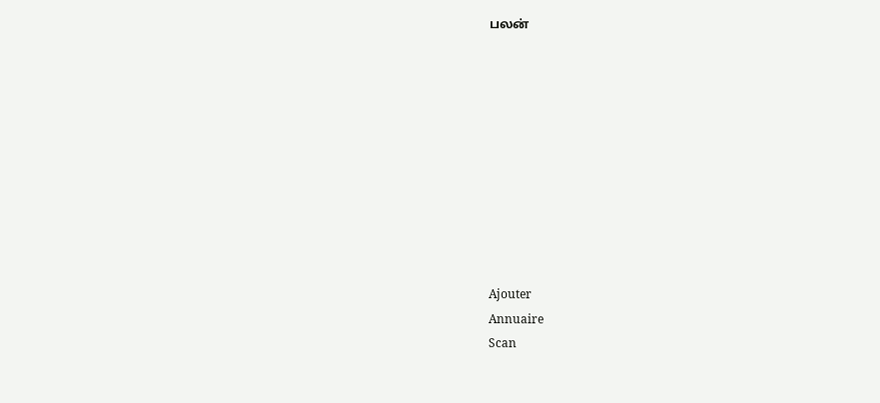பலன்










Ajouter
Annuaire
Scan